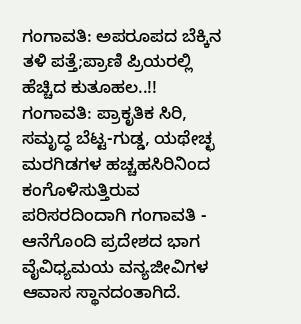ಗಂಗಾವತಿ: ಅಪರೂಪದ ಬೆಕ್ಕಿನ ತಳಿ ಪತ್ತೆ;ಪ್ರಾಣಿ ಪ್ರಿಯರಲ್ಲಿ ಹೆಚ್ಚಿದ ಕುತೂಹಲ..!!
ಗಂಗಾವತಿ: ಪ್ರಾಕೃತಿಕ ಸಿರಿ, ಸಮೃದ್ಧ ಬೆಟ್ಟ-ಗುಡ್ಡ, ಯಥೇಚ್ಛ ಮರಗಿಡಗಳ ಹಚ್ಚಹಸಿರಿನಿಂದ ಕಂಗೊಳಿಸುತ್ತಿರುವ ಪರಿಸರದಿಂದಾಗಿ ಗಂಗಾವತಿ - ಆನೆಗೊಂದಿ ಪ್ರದೇಶದ ಭಾಗ ವೈವಿಧ್ಯಮಯ ವನ್ಯಜೀವಿಗಳ ಆವಾಸ ಸ್ಥಾನದಂತಾಗಿದೆ.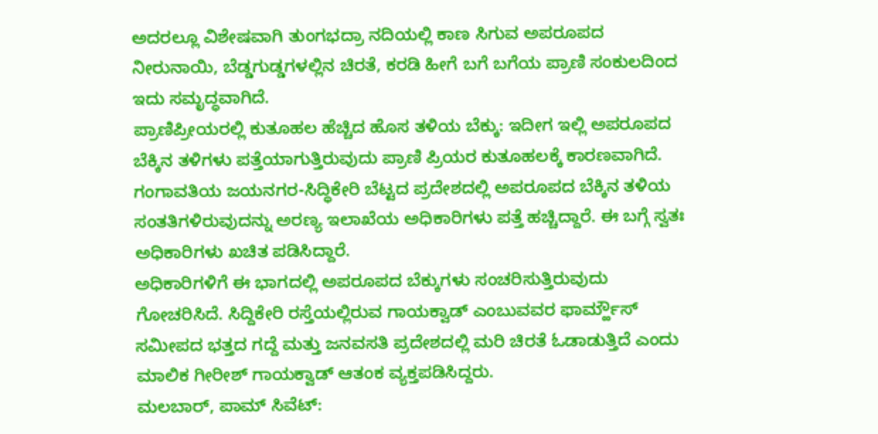ಅದರಲ್ಲೂ ವಿಶೇಷವಾಗಿ ತುಂಗಭದ್ರಾ ನದಿಯಲ್ಲಿ ಕಾಣ ಸಿಗುವ ಅಪರೂಪದ ನೀರುನಾಯಿ, ಬೆಡ್ಡಗುಡ್ಡಗಳಲ್ಲಿನ ಚಿರತೆ, ಕರಡಿ ಹೀಗೆ ಬಗೆ ಬಗೆಯ ಪ್ರಾಣಿ ಸಂಕುಲದಿಂದ ಇದು ಸಮೃದ್ಧವಾಗಿದೆ.
ಪ್ರಾಣಿಪ್ರೀಯರಲ್ಲಿ ಕುತೂಹಲ ಹೆಚ್ಚಿದ ಹೊಸ ತಳಿಯ ಬೆಕ್ಕು: ಇದೀಗ ಇಲ್ಲಿ ಅಪರೂಪದ ಬೆಕ್ಕಿನ ತಳಿಗಳು ಪತ್ತೆಯಾಗುತ್ತಿರುವುದು ಪ್ರಾಣಿ ಪ್ರಿಯರ ಕುತೂಹಲಕ್ಕೆ ಕಾರಣವಾಗಿದೆ. ಗಂಗಾವತಿಯ ಜಯನಗರ-ಸಿದ್ಧಿಕೇರಿ ಬೆಟ್ಟದ ಪ್ರದೇಶದಲ್ಲಿ ಅಪರೂಪದ ಬೆಕ್ಕಿನ ತಳಿಯ ಸಂತತಿಗಳಿರುವುದನ್ನು ಅರಣ್ಯ ಇಲಾಖೆಯ ಅಧಿಕಾರಿಗಳು ಪತ್ತೆ ಹಚ್ಚಿದ್ದಾರೆ. ಈ ಬಗ್ಗೆ ಸ್ವತಃ ಅಧಿಕಾರಿಗಳು ಖಚಿತ ಪಡಿಸಿದ್ದಾರೆ.
ಅಧಿಕಾರಿಗಳಿಗೆ ಈ ಭಾಗದಲ್ಲಿ ಅಪರೂಪದ ಬೆಕ್ಕುಗಳು ಸಂಚರಿಸುತ್ತಿರುವುದು ಗೋಚರಿಸಿದೆ. ಸಿದ್ದಿಕೇರಿ ರಸ್ತೆಯಲ್ಲಿರುವ ಗಾಯಕ್ವಾಡ್ ಎಂಬುವವರ ಫಾರ್ಮ್ಹೌಸ್ ಸಮೀಪದ ಭತ್ತದ ಗದ್ದೆ ಮತ್ತು ಜನವಸತಿ ಪ್ರದೇಶದಲ್ಲಿ ಮರಿ ಚಿರತೆ ಓಡಾಡುತ್ತಿದೆ ಎಂದು ಮಾಲಿಕ ಗೀರೀಶ್ ಗಾಯಕ್ವಾಡ್ ಆತಂಕ ವ್ಯಕ್ತಪಡಿಸಿದ್ದರು.
ಮಲಬಾರ್, ಪಾಮ್ ಸಿವೆಟ್: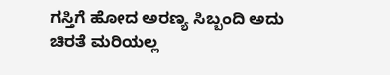ಗಸ್ತಿಗೆ ಹೋದ ಅರಣ್ಯ ಸಿಬ್ಬಂದಿ ಅದು ಚಿರತೆ ಮರಿಯಲ್ಲ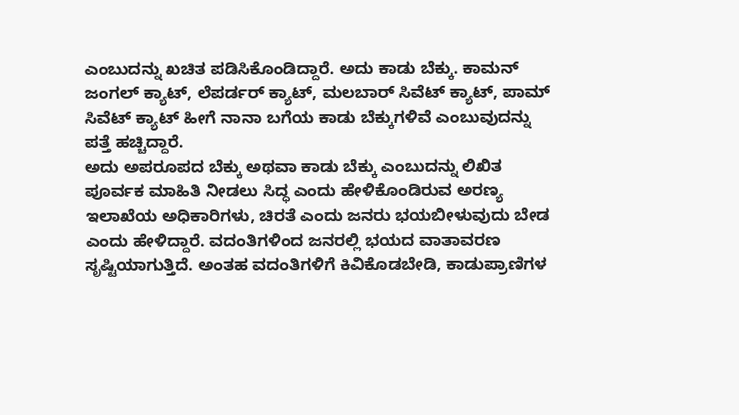ಎಂಬುದನ್ನು ಖಚಿತ ಪಡಿಸಿಕೊಂಡಿದ್ದಾರೆ. ಅದು ಕಾಡು ಬೆಕ್ಕು. ಕಾಮನ್ ಜಂಗಲ್ ಕ್ಯಾಟ್, ಲೆಪರ್ಡರ್ ಕ್ಯಾಟ್, ಮಲಬಾರ್ ಸಿವೆಟ್ ಕ್ಯಾಟ್, ಪಾಮ್ ಸಿವೆಟ್ ಕ್ಯಾಟ್ ಹೀಗೆ ನಾನಾ ಬಗೆಯ ಕಾಡು ಬೆಕ್ಕುಗಳಿವೆ ಎಂಬುವುದನ್ನು ಪತ್ತೆ ಹಚ್ಚಿದ್ದಾರೆ.
ಅದು ಅಪರೂಪದ ಬೆಕ್ಕು ಅಥವಾ ಕಾಡು ಬೆಕ್ಕು ಎಂಬುದನ್ನು ಲಿಖಿತ ಪೂರ್ವಕ ಮಾಹಿತಿ ನೀಡಲು ಸಿದ್ಧ ಎಂದು ಹೇಳಿಕೊಂಡಿರುವ ಅರಣ್ಯ ಇಲಾಖೆಯ ಅಧಿಕಾರಿಗಳು, ಚಿರತೆ ಎಂದು ಜನರು ಭಯಬೀಳುವುದು ಬೇಡ ಎಂದು ಹೇಳಿದ್ದಾರೆ. ವದಂತಿಗಳಿಂದ ಜನರಲ್ಲಿ ಭಯದ ವಾತಾವರಣ ಸೃಷ್ಟಿಯಾಗುತ್ತಿದೆ. ಅಂತಹ ವದಂತಿಗಳಿಗೆ ಕಿವಿಕೊಡಬೇಡಿ, ಕಾಡುಪ್ರಾಣಿಗಳ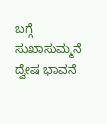ಬಗ್ಗೆ ಸುಖಾಸುಮ್ಮನೆ ದ್ವೇಷ ಭಾವನೆ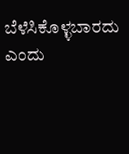ಬೆಳೆಸಿಕೊಳ್ಳಬಾರದು ಎಂದು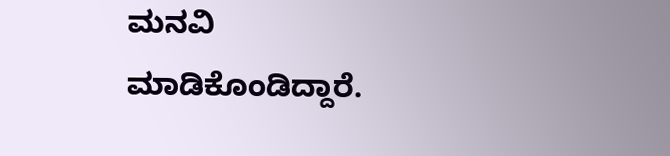ಮನವಿ ಮಾಡಿಕೊಂಡಿದ್ದಾರೆ.